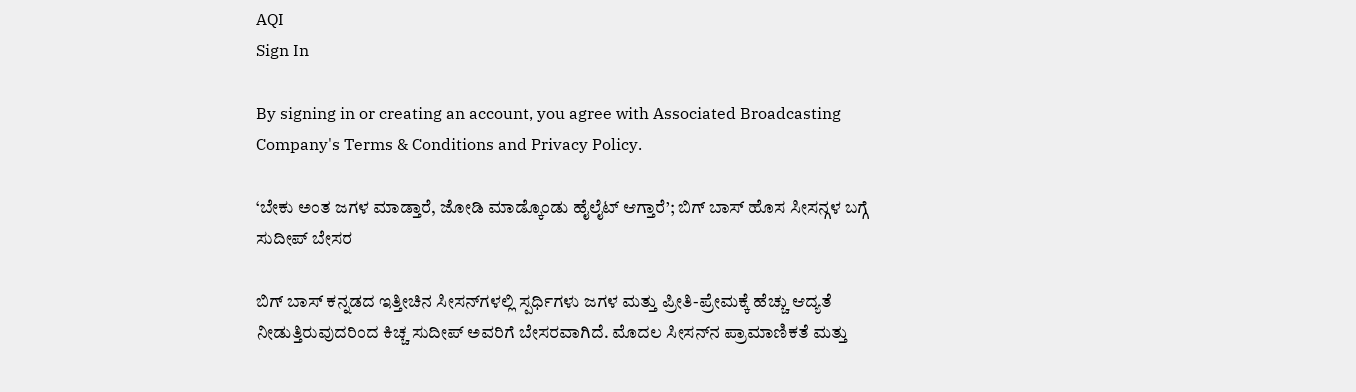AQI
Sign In

By signing in or creating an account, you agree with Associated Broadcasting Company's Terms & Conditions and Privacy Policy.

‘ಬೇಕು ಅಂತ ಜಗಳ ಮಾಡ್ತಾರೆ, ಜೋಡಿ ಮಾಡ್ಕೊಂಡು ಹೈಲೈಟ್ ಆಗ್ತಾರೆ’; ಬಿಗ್ ಬಾಸ್ ಹೊಸ ಸೀಸನ್ಗಳ ಬಗ್ಗೆ ಸುದೀಪ್ ಬೇಸರ

ಬಿಗ್ ಬಾಸ್ ಕನ್ನಡದ ಇತ್ತೀಚಿನ ಸೀಸನ್‌ಗಳಲ್ಲಿ ಸ್ಪರ್ಧಿಗಳು ಜಗಳ ಮತ್ತು ಪ್ರೀತಿ-ಪ್ರೇಮಕ್ಕೆ ಹೆಚ್ಚು ಆದ್ಯತೆ ನೀಡುತ್ತಿರುವುದರಿಂದ ಕಿಚ್ಚ ಸುದೀಪ್ ಅವರಿಗೆ ಬೇಸರವಾಗಿದೆ. ಮೊದಲ ಸೀಸನ್‌ನ ಪ್ರಾಮಾಣಿಕತೆ ಮತ್ತು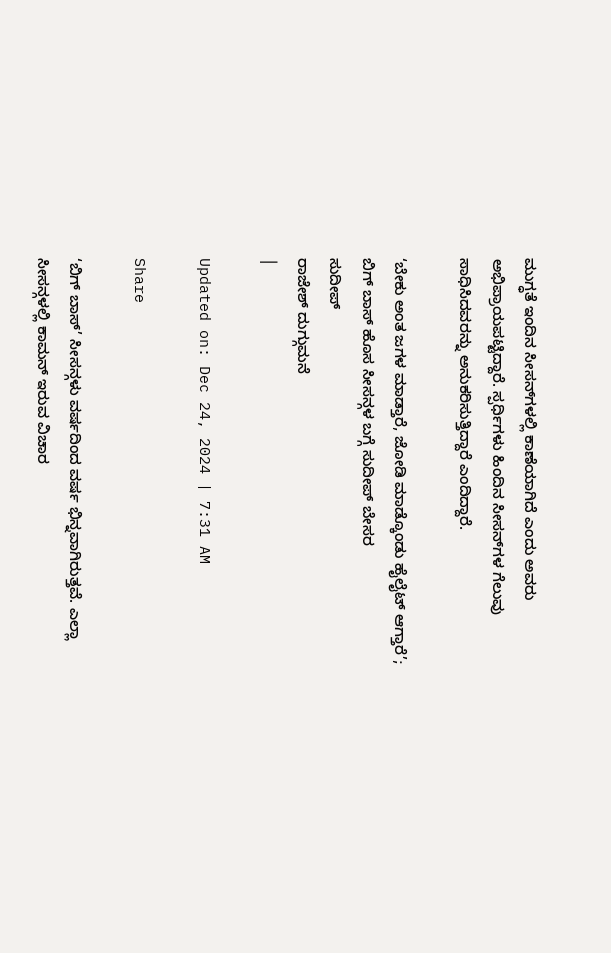ಮುಗ್ಧತೆ ಇಂದಿನ ಸೀಸನ್‌ಗಳಲ್ಲಿ ಕಾಣೆಯಾಗಿದೆ ಎಂದು ಅವರು ಅಭಿಪ್ರಾಯಪಟ್ಟಿದ್ದಾರೆ. ಸ್ಪರ್ಧಿಗಳು ಹಿಂದಿನ ಸೀಸನ್‌ಗಳ ಗೆಲುವು ಸಾಧಿಸಿದವರನ್ನು ಅನುಕರಿಸುತ್ತಿದ್ದಾರೆ ಎಂದಿದ್ದಾರೆ.

‘ಬೇಕು ಅಂತ ಜಗಳ ಮಾಡ್ತಾರೆ, ಜೋಡಿ ಮಾಡ್ಕೊಂಡು ಹೈಲೈಟ್ ಆಗ್ತಾರೆ’; ಬಿಗ್ ಬಾಸ್ ಹೊಸ ಸೀಸನ್ಗಳ ಬಗ್ಗೆ ಸುದೀಪ್ ಬೇಸರ
ಸುದೀಪ್
ರಾಜೇಶ್ ದುಗ್ಗುಮನೆ
|

Updated on: Dec 24, 2024 | 7:31 AM

Share

‘ಬಿಗ್ ಬಾಸ್’ ಸೀಸನ್ಗಳು ವರ್ಷದಿಂದ ವರ್ಷ ಭಿನ್ನವಾಗಿರುತ್ತವೆ. ಎಲ್ಲಾ ಸೀಸನ್ಗಳಲ್ಲಿ ಕಾಮನ್ ಇರುವ ವಿಚಾರ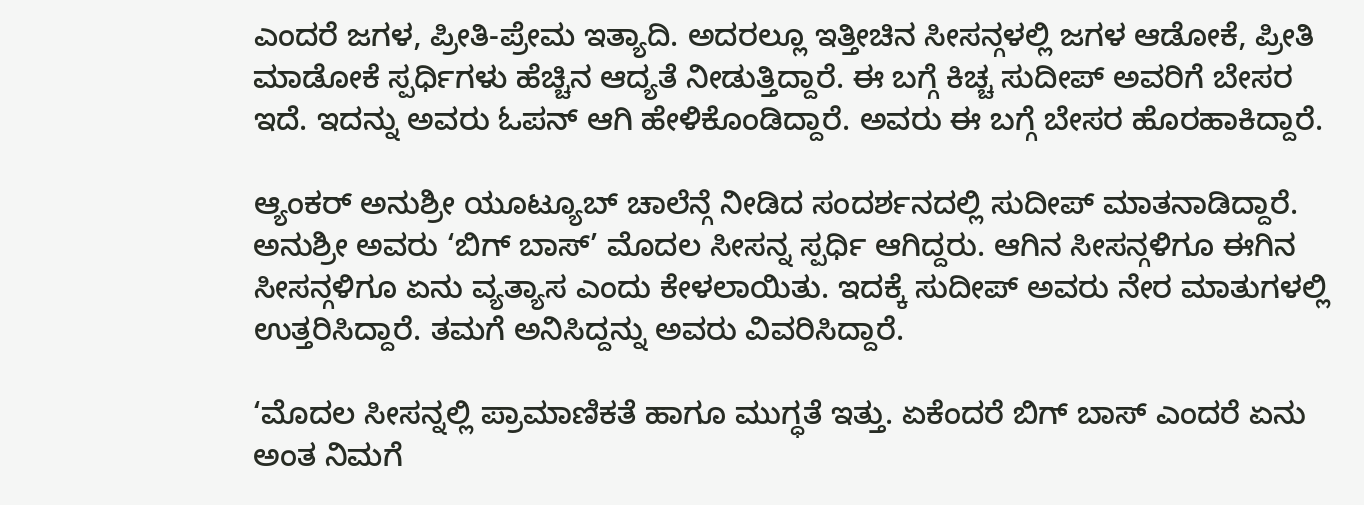ಎಂದರೆ ಜಗಳ, ಪ್ರೀತಿ-ಪ್ರೇಮ ಇತ್ಯಾದಿ. ಅದರಲ್ಲೂ ಇತ್ತೀಚಿನ ಸೀಸನ್ಗಳಲ್ಲಿ ಜಗಳ ಆಡೋಕೆ, ಪ್ರೀತಿ ಮಾಡೋಕೆ ಸ್ಪರ್ಧಿಗಳು ಹೆಚ್ಚಿನ ಆದ್ಯತೆ ನೀಡುತ್ತಿದ್ದಾರೆ. ಈ ಬಗ್ಗೆ ಕಿಚ್ಚ ಸುದೀಪ್ ಅವರಿಗೆ ಬೇಸರ ಇದೆ. ಇದನ್ನು ಅವರು ಓಪನ್ ಆಗಿ ಹೇಳಿಕೊಂಡಿದ್ದಾರೆ. ಅವರು ಈ ಬಗ್ಗೆ ಬೇಸರ ಹೊರಹಾಕಿದ್ದಾರೆ.

ಆ್ಯಂಕರ್ ಅನುಶ್ರೀ ಯೂಟ್ಯೂಬ್ ಚಾಲೆನ್ಗೆ ನೀಡಿದ ಸಂದರ್ಶನದಲ್ಲಿ ಸುದೀಪ್ ಮಾತನಾಡಿದ್ದಾರೆ. ಅನುಶ್ರೀ ಅವರು ‘ಬಿಗ್ ಬಾಸ್’ ಮೊದಲ ಸೀಸನ್ನ ಸ್ಪರ್ಧಿ ಆಗಿದ್ದರು. ಆಗಿನ ಸೀಸನ್ಗಳಿಗೂ ಈಗಿನ ಸೀಸನ್ಗಳಿಗೂ ಏನು ವ್ಯತ್ಯಾಸ ಎಂದು ಕೇಳಲಾಯಿತು. ಇದಕ್ಕೆ ಸುದೀಪ್ ಅವರು ನೇರ ಮಾತುಗಳಲ್ಲಿ ಉತ್ತರಿಸಿದ್ದಾರೆ. ತಮಗೆ ಅನಿಸಿದ್ದನ್ನು ಅವರು ವಿವರಿಸಿದ್ದಾರೆ.

‘ಮೊದಲ ಸೀಸನ್ನಲ್ಲಿ ಪ್ರಾಮಾಣಿಕತೆ ಹಾಗೂ ಮುಗ್ಧತೆ ಇತ್ತು. ಏಕೆಂದರೆ ಬಿಗ್ ಬಾಸ್ ಎಂದರೆ ಏನು ಅಂತ ನಿಮಗೆ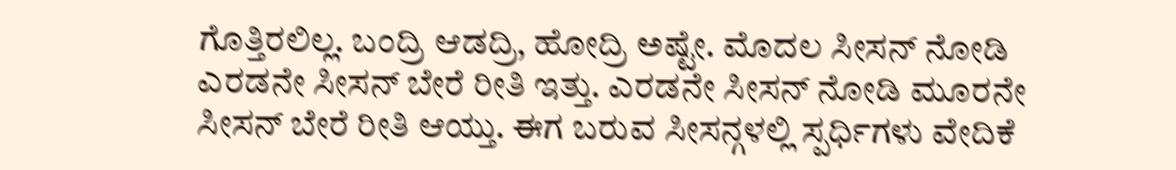ಗೊತ್ತಿರಲಿಲ್ಲ. ಬಂದ್ರಿ ಆಡದ್ರಿ, ಹೋದ್ರಿ ಅಷ್ಟೇ. ಮೊದಲ ಸೀಸನ್ ನೋಡಿ ಎರಡನೇ ಸೀಸನ್ ಬೇರೆ ರೀತಿ ಇತ್ತು. ಎರಡನೇ ಸೀಸನ್ ನೋಡಿ ಮೂರನೇ ಸೀಸನ್ ಬೇರೆ ರೀತಿ ಆಯ್ತು. ಈಗ ಬರುವ ಸೀಸನ್ಗಳಲ್ಲಿ ಸ್ಪರ್ಧಿಗಳು ವೇದಿಕೆ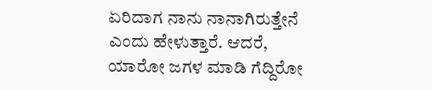ಏರಿದಾಗ ನಾನು ನಾನಾಗಿರುತ್ತೇನೆ ಎಂದು ಹೇಳುತ್ತಾರೆ. ಆದರೆ, ಯಾರೋ ಜಗಳ ಮಾಡಿ ಗೆದ್ದಿರೋ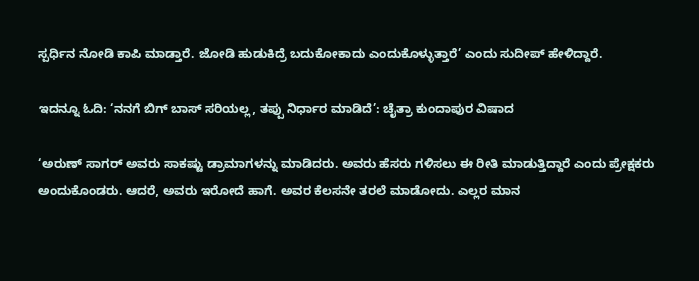ಸ್ಪರ್ಧಿನ ನೋಡಿ ಕಾಪಿ ಮಾಡ್ತಾರೆ. ಜೋಡಿ ಹುಡುಕಿದ್ರೆ ಬದುಕೋಕಾದು ಎಂದುಕೊಳ್ಳುತ್ತಾರೆ’ ಎಂದು ಸುದೀಪ್ ಹೇಳಿದ್ದಾರೆ.

ಇದನ್ನೂ ಓದಿ: ‘ನನಗೆ ಬಿಗ್ ಬಾಸ್ ಸರಿಯಲ್ಲ, ತಪ್ಪು ನಿರ್ಧಾರ ಮಾಡಿದೆ’: ಚೈತ್ರಾ ಕುಂದಾಪುರ ವಿಷಾದ

‘ಅರುಣ್ ಸಾಗರ್ ಅವರು ಸಾಕಷ್ಟು ಡ್ರಾಮಾಗಳನ್ನು ಮಾಡಿದರು. ಅವರು ಹೆಸರು ಗಳಿಸಲು ಈ ರೀತಿ ಮಾಡುತ್ತಿದ್ದಾರೆ ಎಂದು ಪ್ರೇಕ್ಷಕರು ಅಂದುಕೊಂಡರು. ಆದರೆ, ಅವರು ಇರೋದೆ ಹಾಗೆ. ಅವರ ಕೆಲಸನೇ ತರಲೆ ಮಾಡೋದು. ಎಲ್ಲರ ಮಾನ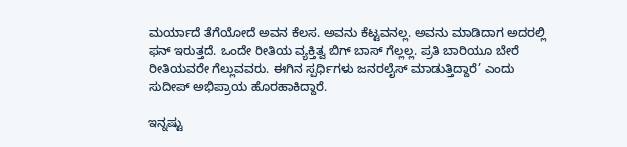ಮರ್ಯಾದೆ ತೆಗೆಯೋದೆ ಅವನ ಕೆಲಸ. ಅವನು ಕೆಟ್ಟವನಲ್ಲ. ಅವನು ಮಾಡಿದಾಗ ಅದರಲ್ಲಿ ಫನ್ ಇರುತ್ತದೆ. ಒಂದೇ ರೀತಿಯ ವ್ಯಕ್ತಿತ್ವ ಬಿಗ್ ಬಾಸ್ ಗೆಲ್ಲಲ್ಲ. ಪ್ರತಿ ಬಾರಿಯೂ ಬೇರೆ ರೀತಿಯವರೇ ಗೆಲ್ಲುವವರು. ಈಗಿನ ಸ್ಪರ್ಧಿಗಳು ಜನರಲೈಸ್ ಮಾಡುತ್ತಿದ್ದಾರೆ’ ಎಂದು ಸುದೀಪ್ ಅಭಿಪ್ರಾಯ ಹೊರಹಾಕಿದ್ದಾರೆ.

ಇನ್ನಷ್ಟು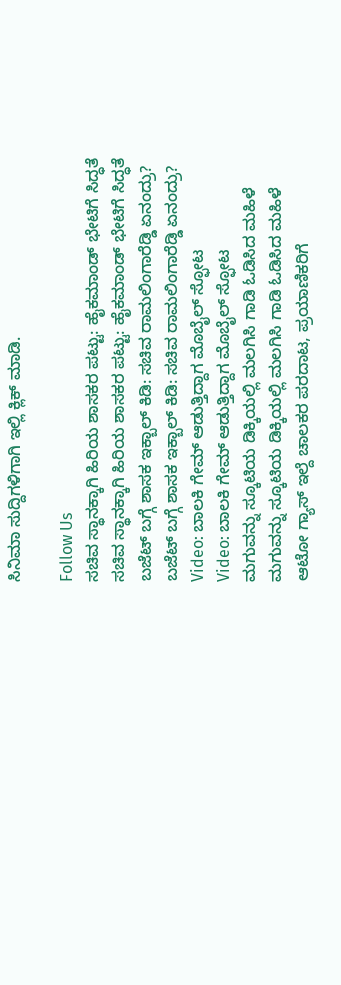ಸಿನಿಮಾ ಸುದ್ದಿಗಳಿಗಾಗಿ ಇಲ್ಲಿ ಕ್ಲಿಕ್ ಮಾಡಿ.

Follow Us
ಸಚಿವ ಸ್ಥಾನಕ್ಕಾಗಿ ಹಿರಿಯ ಶಾಸಕರ ಪಟ್ಟು: ಹೈಕಮಾಂಡ್ ಭೇಟಿಗೆ ಸಿದ್ಧತೆ
ಸಚಿವ ಸ್ಥಾನಕ್ಕಾಗಿ ಹಿರಿಯ ಶಾಸಕರ ಪಟ್ಟು: ಹೈಕಮಾಂಡ್ ಭೇಟಿಗೆ ಸಿದ್ಧತೆ
ಬಜೆಟ್ ಬಗ್ಗೆ ಶಾಸಕ ಇಕ್ಬಾಲ್ ಕಿಡಿ: ಸಚಿವ ರಾಮಲಿಂಗಾರೆಡ್ಡಿ ಏನಂದ್ರು?
ಬಜೆಟ್ ಬಗ್ಗೆ ಶಾಸಕ ಇಕ್ಬಾಲ್ ಕಿಡಿ: ಸಚಿವ ರಾಮಲಿಂಗಾರೆಡ್ಡಿ ಏನಂದ್ರು?
Video: ಬಾಲಕಿ ಗೇಮ್ ಆಡುತ್ತಿದ್ದಾಗ ಮೊಬೈಲ್ ಸ್ಫೋಟ
Video: ಬಾಲಕಿ ಗೇಮ್ ಆಡುತ್ತಿದ್ದಾಗ ಮೊಬೈಲ್ ಸ್ಫೋಟ
ಮಗುವನ್ನು ಸ್ಕೂಟಿಯ ಡಿಕ್ಕಿಯಲ್ಲಿ ಮಲಗಿಸಿ ಗಾಡಿ ಓಡಿಸಿದ ಮಹಿಳೆ
ಮಗುವನ್ನು ಸ್ಕೂಟಿಯ ಡಿಕ್ಕಿಯಲ್ಲಿ ಮಲಗಿಸಿ ಗಾಡಿ ಓಡಿಸಿದ ಮಹಿಳೆ
ಆಟೋ ಗ್ಯಾಸ್ ಇಲ್ದೆ ಚಾಲಕರ ಪರದಾಟ, ಪ್ರಯಾಣಿಕರಿಗೆ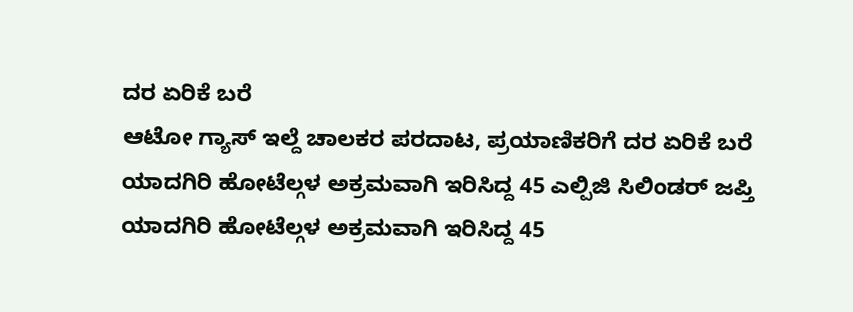ದರ ಏರಿಕೆ ಬರೆ
ಆಟೋ ಗ್ಯಾಸ್ ಇಲ್ದೆ ಚಾಲಕರ ಪರದಾಟ, ಪ್ರಯಾಣಿಕರಿಗೆ ದರ ಏರಿಕೆ ಬರೆ
ಯಾದಗಿರಿ ಹೋಟೆಲ್ಗಳ ಅಕ್ರಮವಾಗಿ ಇರಿಸಿದ್ದ 45 ಎಲ್ಪಿಜಿ ಸಿಲಿಂಡರ್ ಜಪ್ತಿ
ಯಾದಗಿರಿ ಹೋಟೆಲ್ಗಳ ಅಕ್ರಮವಾಗಿ ಇರಿಸಿದ್ದ 45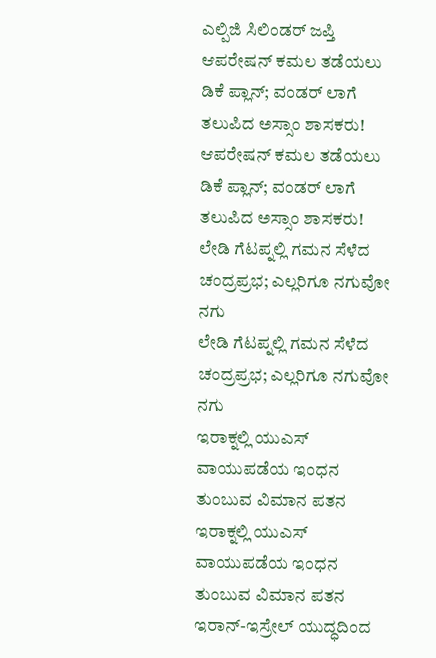ಎಲ್ಪಿಜಿ ಸಿಲಿಂಡರ್ ಜಪ್ತಿ
ಆಪರೇಷನ್ ಕಮಲ ತಡೆಯಲು ಡಿಕೆ ಪ್ಲಾನ್; ವಂಡರ್ ಲಾಗೆ ತಲುಪಿದ ಅಸ್ಸಾಂ ಶಾಸಕರು!
ಆಪರೇಷನ್ ಕಮಲ ತಡೆಯಲು ಡಿಕೆ ಪ್ಲಾನ್; ವಂಡರ್ ಲಾಗೆ ತಲುಪಿದ ಅಸ್ಸಾಂ ಶಾಸಕರು!
ಲೇಡಿ ಗೆಟಪ್ನಲ್ಲಿ ಗಮನ ಸೆಳೆದ ಚಂದ್ರಪ್ರಭ; ಎಲ್ಲರಿಗೂ ನಗುವೋ ನಗು
ಲೇಡಿ ಗೆಟಪ್ನಲ್ಲಿ ಗಮನ ಸೆಳೆದ ಚಂದ್ರಪ್ರಭ; ಎಲ್ಲರಿಗೂ ನಗುವೋ ನಗು
ಇರಾಕ್ನಲ್ಲಿ ಯುಎಸ್ ವಾಯುಪಡೆಯ ಇಂಧನ ತುಂಬುವ ವಿಮಾನ ಪತನ
ಇರಾಕ್ನಲ್ಲಿ ಯುಎಸ್ ವಾಯುಪಡೆಯ ಇಂಧನ ತುಂಬುವ ವಿಮಾನ ಪತನ
ಇರಾನ್-ಇಸ್ರೇಲ್ ಯುದ್ಧದಿಂದ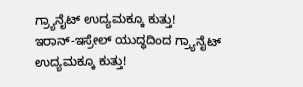ಗ್ರ್ಯಾನೈಟ್ ಉದ್ಯಮಕ್ಕೂ ಕುತ್ತು!
ಇರಾನ್-ಇಸ್ರೇಲ್ ಯುದ್ಧದಿಂದ ಗ್ರ್ಯಾನೈಟ್ ಉದ್ಯಮಕ್ಕೂ ಕುತ್ತು!